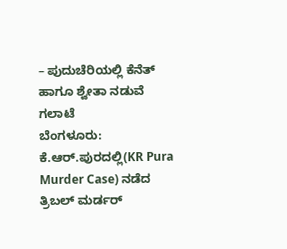– ಪುದುಚೆರಿಯಲ್ಲಿ ಕೆನೆತ್ ಹಾಗೂ ಶ್ವೇತಾ ನಡುವೆ ಗಲಾಟೆ
ಬೆಂಗಳೂರು: ಕೆ.ಆರ್.ಪುರದಲ್ಲಿ(KR Pura Murder Case) ನಡೆದ ತ್ರಿಬಲ್ ಮರ್ಡರ್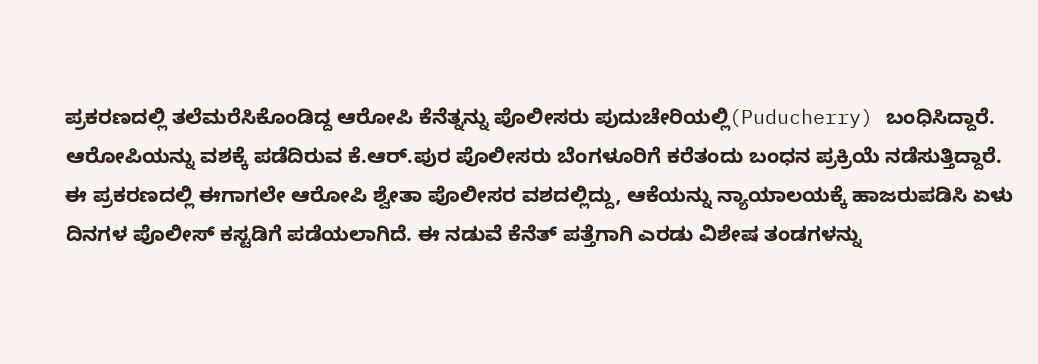ಪ್ರಕರಣದಲ್ಲಿ ತಲೆಮರೆಸಿಕೊಂಡಿದ್ದ ಆರೋಪಿ ಕೆನೆತ್ನನ್ನು ಪೊಲೀಸರು ಪುದುಚೇರಿಯಲ್ಲಿ(Puducherry) ಬಂಧಿಸಿದ್ದಾರೆ.
ಆರೋಪಿಯನ್ನು ವಶಕ್ಕೆ ಪಡೆದಿರುವ ಕೆ.ಆರ್.ಪುರ ಪೊಲೀಸರು ಬೆಂಗಳೂರಿಗೆ ಕರೆತಂದು ಬಂಧನ ಪ್ರಕ್ರಿಯೆ ನಡೆಸುತ್ತಿದ್ದಾರೆ.
ಈ ಪ್ರಕರಣದಲ್ಲಿ ಈಗಾಗಲೇ ಆರೋಪಿ ಶ್ವೇತಾ ಪೊಲೀಸರ ವಶದಲ್ಲಿದ್ದು, ಆಕೆಯನ್ನು ನ್ಯಾಯಾಲಯಕ್ಕೆ ಹಾಜರುಪಡಿಸಿ ಏಳು ದಿನಗಳ ಪೊಲೀಸ್ ಕಸ್ಟಡಿಗೆ ಪಡೆಯಲಾಗಿದೆ. ಈ ನಡುವೆ ಕೆನೆತ್ ಪತ್ತೆಗಾಗಿ ಎರಡು ವಿಶೇಷ ತಂಡಗಳನ್ನು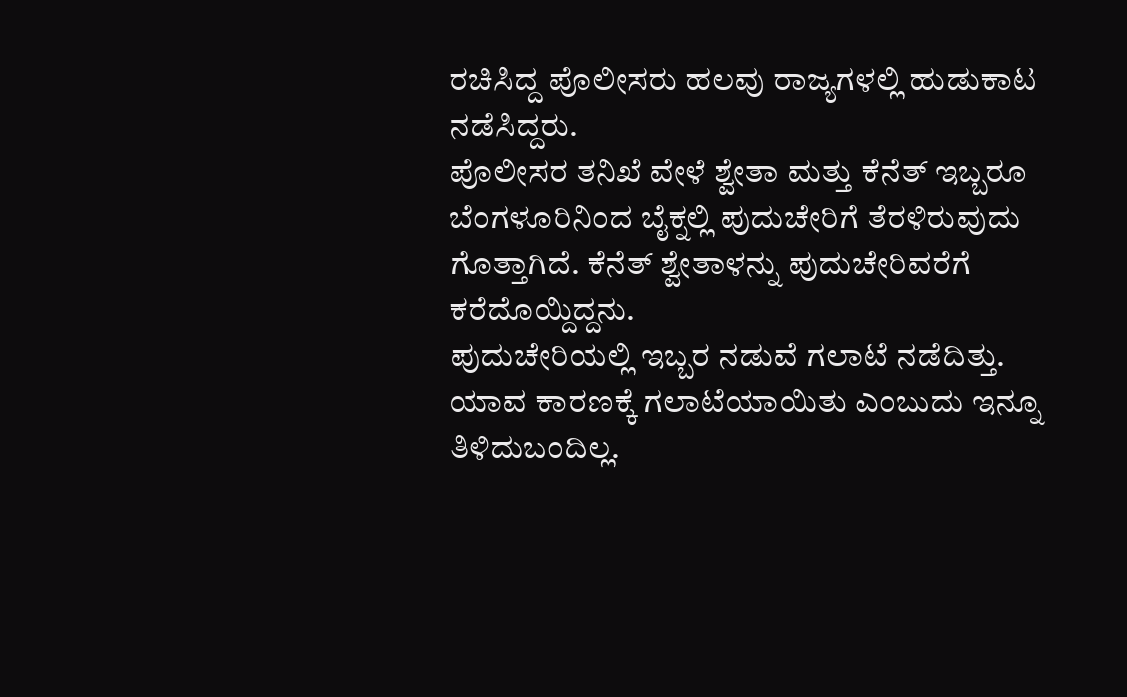ರಚಿಸಿದ್ದ ಪೊಲೀಸರು ಹಲವು ರಾಜ್ಯಗಳಲ್ಲಿ ಹುಡುಕಾಟ ನಡೆಸಿದ್ದರು.
ಪೊಲೀಸರ ತನಿಖೆ ವೇಳೆ ಶ್ವೇತಾ ಮತ್ತು ಕೆನೆತ್ ಇಬ್ಬರೂ ಬೆಂಗಳೂರಿನಿಂದ ಬೈಕ್ನಲ್ಲಿ ಪುದುಚೇರಿಗೆ ತೆರಳಿರುವುದು ಗೊತ್ತಾಗಿದೆ. ಕೆನೆತ್ ಶ್ವೇತಾಳನ್ನು ಪುದುಚೇರಿವರೆಗೆ ಕರೆದೊಯ್ದಿದ್ದನು.
ಪುದುಚೇರಿಯಲ್ಲಿ ಇಬ್ಬರ ನಡುವೆ ಗಲಾಟೆ ನಡೆದಿತ್ತು. ಯಾವ ಕಾರಣಕ್ಕೆ ಗಲಾಟೆಯಾಯಿತು ಎಂಬುದು ಇನ್ನೂ ತಿಳಿದುಬಂದಿಲ್ಲ.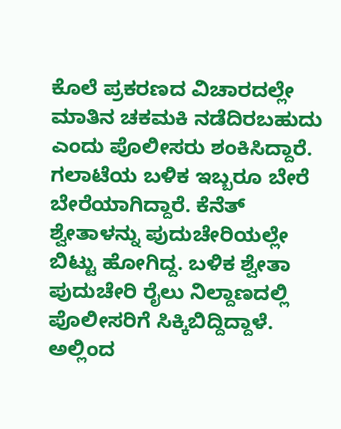ಕೊಲೆ ಪ್ರಕರಣದ ವಿಚಾರದಲ್ಲೇ ಮಾತಿನ ಚಕಮಕಿ ನಡೆದಿರಬಹುದು ಎಂದು ಪೊಲೀಸರು ಶಂಕಿಸಿದ್ದಾರೆ.
ಗಲಾಟೆಯ ಬಳಿಕ ಇಬ್ಬರೂ ಬೇರೆ ಬೇರೆಯಾಗಿದ್ದಾರೆ. ಕೆನೆತ್ ಶ್ವೇತಾಳನ್ನು ಪುದುಚೇರಿಯಲ್ಲೇ ಬಿಟ್ಟು ಹೋಗಿದ್ದ. ಬಳಿಕ ಶ್ವೇತಾ ಪುದುಚೇರಿ ರೈಲು ನಿಲ್ದಾಣದಲ್ಲಿ ಪೊಲೀಸರಿಗೆ ಸಿಕ್ಕಿಬಿದ್ದಿದ್ದಾಳೆ. ಅಲ್ಲಿಂದ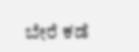ಬೇರೆ ಕಡೆ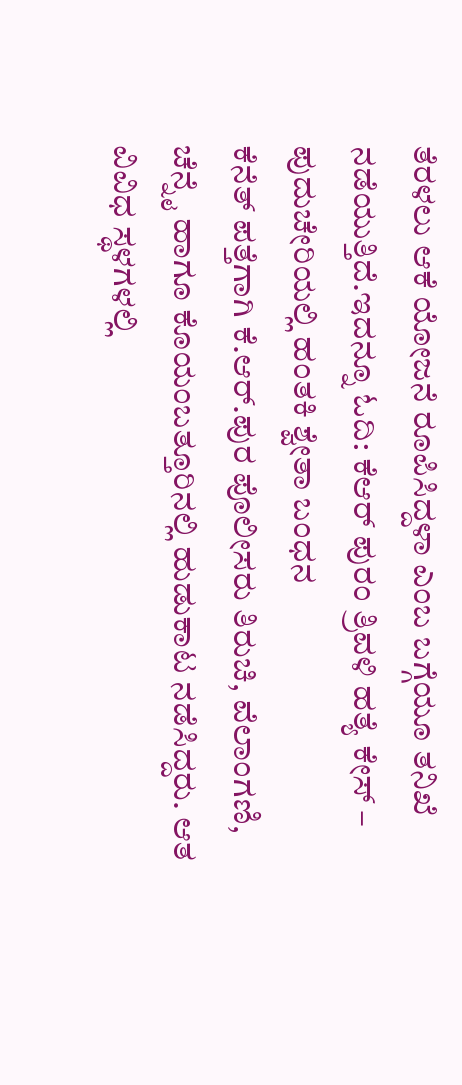ತೆರಳಲು ಆಕೆ ಯೋಜನೆ ರೂಪಿಸಿದ್ದಳಾ ಎಂಬ ಬಗ್ಗೆಯೂ ತನಿಖೆ ನಡೆಯುತ್ತಿದೆ.ಇದನ್ನೂ ಓದಿ: ಕೆಆರ್ ಪುರಂ ತ್ರಿವಳಿ ಹತ್ಯೆ ಕೇಸ್ – ಪುದುಚೇರಿಯಲ್ಲಿ ಹಂತಕಿ ಶ್ವೇತಾ ಬಂಧನ
ಕೆನೆತ್ ಪತ್ತೆಗಾಗಿ ಕೆ.ಆರ್.ಪುರ ಪೊಲೀಸರು ತಿರುಚಿ, ವೆಲಾಂಗಣಿ, ಚೆನ್ನೈ ಹಾಗೂ ಕೊಯಂಬತ್ತೂರಿನಲ್ಲಿ ಹುಡುಕಾಟ ನಡೆಸಿದ್ದರು. ಆತ ವಿವಿಧ ಸ್ಥಳಗಳಲ್ಲಿ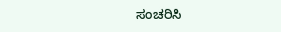ಸಂಚರಿಸಿ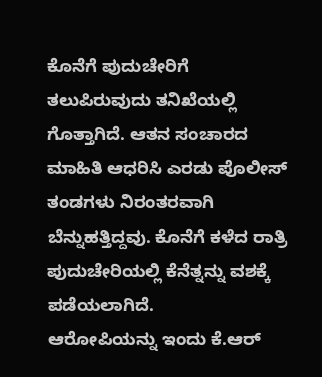ಕೊನೆಗೆ ಪುದುಚೇರಿಗೆ ತಲುಪಿರುವುದು ತನಿಖೆಯಲ್ಲಿ ಗೊತ್ತಾಗಿದೆ. ಆತನ ಸಂಚಾರದ ಮಾಹಿತಿ ಆಧರಿಸಿ ಎರಡು ಪೊಲೀಸ್ ತಂಡಗಳು ನಿರಂತರವಾಗಿ ಬೆನ್ನುಹತ್ತಿದ್ದವು. ಕೊನೆಗೆ ಕಳೆದ ರಾತ್ರಿ ಪುದುಚೇರಿಯಲ್ಲಿ ಕೆನೆತ್ನನ್ನು ವಶಕ್ಕೆ ಪಡೆಯಲಾಗಿದೆ.
ಆರೋಪಿಯನ್ನು ಇಂದು ಕೆ.ಆರ್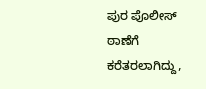ಪುರ ಪೊಲೀಸ್ ಠಾಣೆಗೆ ಕರೆತರಲಾಗಿದ್ದು,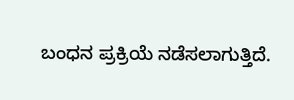ಬಂಧನ ಪ್ರಕ್ರಿಯೆ ನಡೆಸಲಾಗುತ್ತಿದೆ.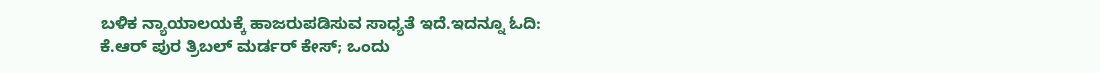ಬಳಿಕ ನ್ಯಾಯಾಲಯಕ್ಕೆ ಹಾಜರುಪಡಿಸುವ ಸಾಧ್ಯತೆ ಇದೆ.ಇದನ್ನೂ ಓದಿ: ಕೆ.ಆರ್ ಪುರ ತ್ರಿಬಲ್ ಮರ್ಡರ್ ಕೇಸ್; ಒಂದು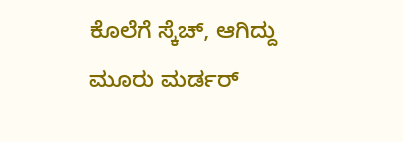ಕೊಲೆಗೆ ಸ್ಕೆಚ್, ಆಗಿದ್ದು ಮೂರು ಮರ್ಡರ್